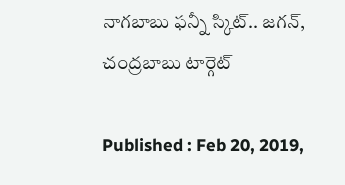నాగబాబు ఫన్నీ స్కిట్.. జగన్, చంద్రబాబు టార్గెట్

Published : Feb 20, 2019,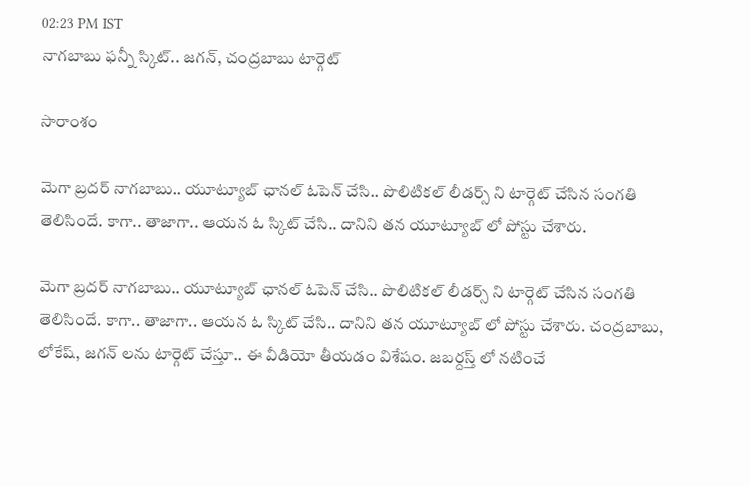02:23 PM IST
నాగబాబు ఫన్నీ స్కిట్.. జగన్, చంద్రబాబు టార్గెట్

సారాంశం

మెగా బ్రదర్ నాగబాబు.. యూట్యూబ్ ఛానల్ ఓపెన్ చేసి.. పొలిటికల్ లీడర్స్ ని టార్గెట్ చేసిన సంగతి తెలిసిందే. కాగా.. తాజాగా.. ఆయన ఓ స్కిట్ చేసి.. దానిని తన యూట్యూబ్ లో పోస్టు చేశారు.

మెగా బ్రదర్ నాగబాబు.. యూట్యూబ్ ఛానల్ ఓపెన్ చేసి.. పొలిటికల్ లీడర్స్ ని టార్గెట్ చేసిన సంగతి తెలిసిందే. కాగా.. తాజాగా.. ఆయన ఓ స్కిట్ చేసి.. దానిని తన యూట్యూబ్ లో పోస్టు చేశారు. చంద్రబాబు, లోకేష్, జగన్ లను టార్గెట్ చేస్తూ.. ఈ వీడియో తీయడం విశేషం. జబర్దస్త్ లో నటించే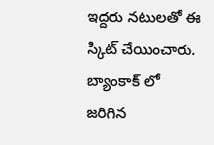ఇద్దరు నటులతో ఈ స్కిట్ చేయించారు. బ్యాంకాక్ లో జరిగిన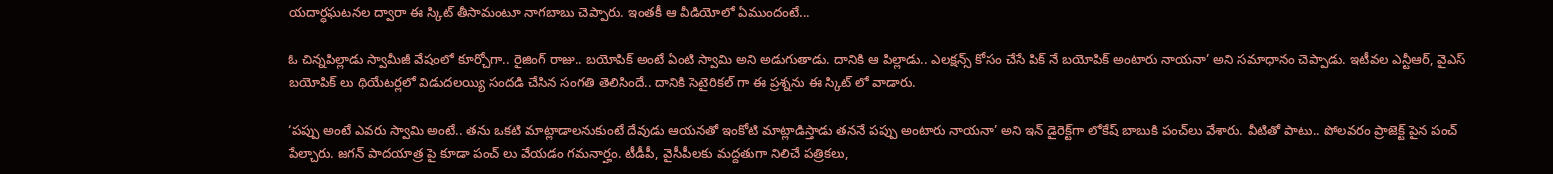యదార్ధఘటనల ద్వారా ఈ స్కిట్ తీసామంటూ నాగబాబు చెప్పారు. ఇంతకీ ఆ వీడియోలో ఏముందంటే...

ఓ చిన్నపిల్లాడు స్వామీజీ వేషంలో కూర్చోగా.. రైజింగ్ రాజు.. బయోపిక్ అంటే ఏంటి స్వామి అని అడుగుతాడు. దానికి ఆ పిల్లాడు.. ఎలక్షన్స్ కోసం చేసే పిక్ నే బయోపిక్ అంటారు నాయనా’ అని సమాధానం చెప్పాడు. ఇటీవల ఎన్టీఆర్, వైఎస్ బయోపిక్ లు థియేటర్లలో విడుదలయ్యి సందడి చేసిన సంగతి తెలిసిందే.. దానికి సెటైరికల్ గా ఈ ప్రశ్నను ఈ స్కిట్ లో వాడారు.

‘పప్పు అంటే ఎవరు స్వామి అంటే.. తను ఒకటి మాట్లాడాలనుకుంటే దేవుడు ఆయనతో ఇంకోటి మాట్లాడిస్తాడు తననే పప్పు అంటారు నాయనా’ అని ఇన్ డైరెక్ట్‌గా లోకేష్ బాబుకి పంచ్‌లు వేశారు. వీటితో పాటు.. పోలవరం ప్రాజెక్ట్ పైన పంచ్ పేల్చారు. జగన్ పాదయాత్ర పై కూడా పంచ్ లు వేయడం గమనార్హం. టీడీపీ, వైసీపీలకు మద్దతుగా నిలిచే పత్రికలు,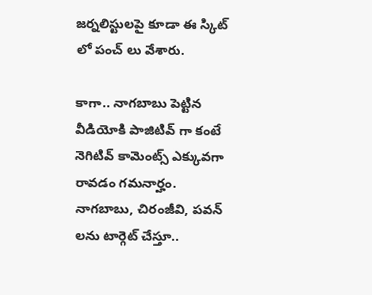జర్నలిస్టులపై కూడా ఈ స్కిట్ లో పంచ్ లు వేశారు.

కాగా.. నాగబాబు పెట్టిన వీడియోకి పాజిటివ్ గా కంటే నెగిటివ్ కామెంట్స్ ఎక్కువగా రావడం గమనార్హం. నాగబాబు, చిరంజీవి, పవన్ లను టార్గెట్ చేస్తూ..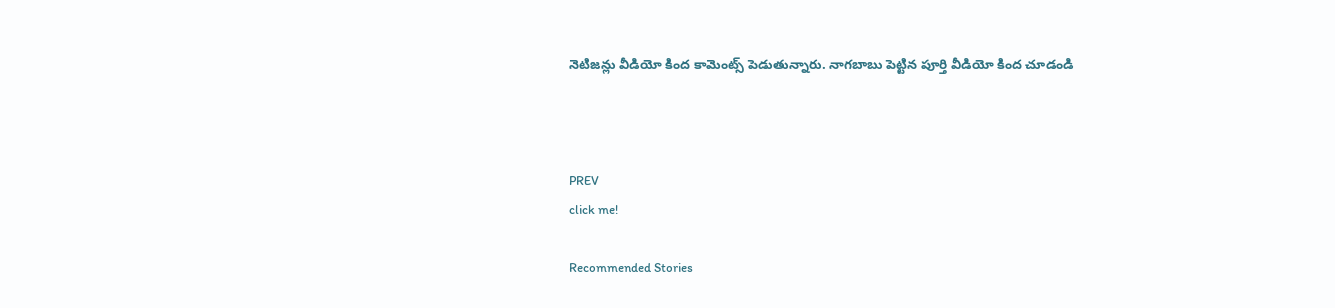నెటిజన్లు వీడియో కింద కామెంట్స్ పెడుతున్నారు. నాగబాబు పెట్టిన పూర్తి వీడియో కింద చూడండి



PREV
click me!

Recommended Stories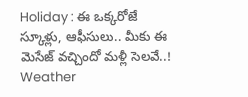Holiday : ఈ ఒక్కరోజే స్కూళ్లు, ఆఫీసులు.. మీకు ఈ మెసేజ్ వచ్చిందో మళ్లీ సెలవే..!
Weather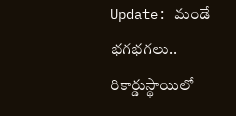Update: మండే భగభగలు.. రికార్డుస్థాయిలో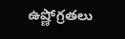ఉష్ణోగ్రతలు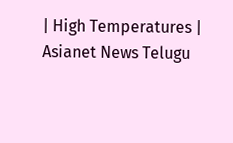| High Temperatures | Asianet News Telugu